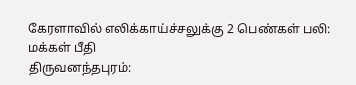கேரளாவில் எலிக்காய்ச்சலுக்கு 2 பெண்கள் பலி: மக்கள் பீதி
திருவனந்தபுரம்: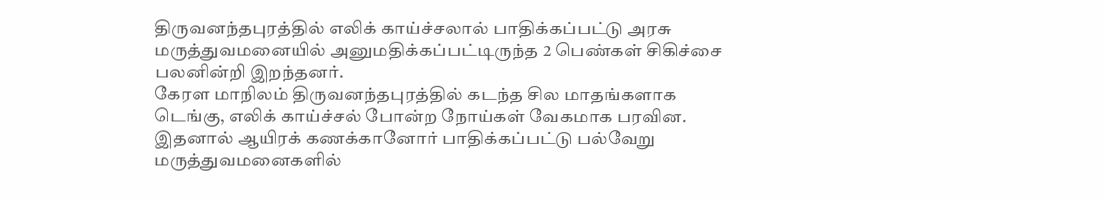திருவனந்தபுரத்தில் எலிக் காய்ச்சலால் பாதிக்கப்பட்டு அரசு மருத்துவமனையில் அனுமதிக்கப்பட்டிருந்த 2 பெண்கள் சிகிச்சை பலனின்றி இறந்தனர்.
கேரள மாநிலம் திருவனந்தபுரத்தில் கடந்த சில மாதங்களாக டெங்கு, எலிக் காய்ச்சல் போன்ற நோய்கள் வேகமாக பரவின. இதனால் ஆயிரக் கணக்கானோர் பாதிக்கப்பட்டு பல்வேறு மருத்துவமனைகளில்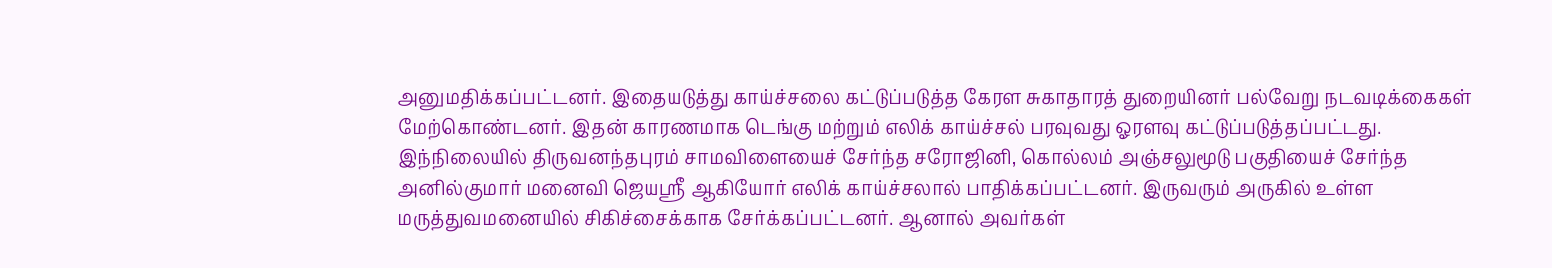அனுமதிக்கப்பட்டனர். இதையடுத்து காய்ச்சலை கட்டுப்படுத்த கேரள சுகாதாரத் துறையினர் பல்வேறு நடவடிக்கைகள் மேற்கொண்டனர். இதன் காரணமாக டெங்கு மற்றும் எலிக் காய்ச்சல் பரவுவது ஓரளவு கட்டுப்படுத்தப்பட்டது.
இந்நிலையில் திருவனந்தபுரம் சாமவிளையைச் சேர்ந்த சரோஜினி, கொல்லம் அஞ்சலுமூடு பகுதியைச் சேர்ந்த அனில்குமார் மனைவி ஜெயஸ்ரீ ஆகியோர் எலிக் காய்ச்சலால் பாதிக்கப்பட்டனர். இருவரும் அருகில் உள்ள மருத்துவமனையில் சிகிச்சைக்காக சேர்க்கப்பட்டனர். ஆனால் அவர்கள்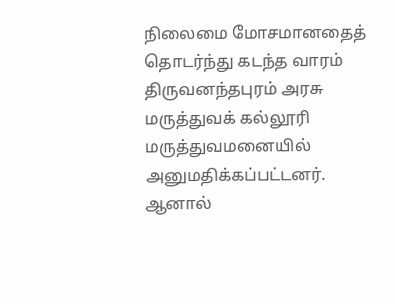நிலைமை மோசமானதைத் தொடர்ந்து கடந்த வாரம் திருவனந்தபுரம் அரசு மருத்துவக் கல்லூரி மருத்துவமனையில் அனுமதிக்கப்பட்டனர். ஆனால்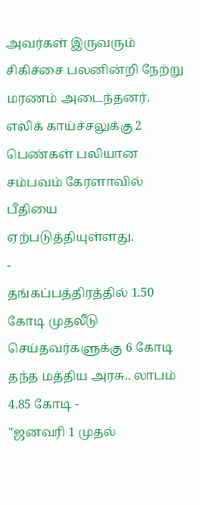அவர்கள் இருவரும் சிகிச்சை பலனின்றி நேற்று மரணம் அடைந்தனர். எலிக் காய்ச்சலுக்கு 2 பெண்கள் பலியான சம்பவம் கேரளாவில் பீதியை ஏற்படுத்தியுள்ளது.
-
தங்கப்பத்திரத்தில் 1.50 கோடி முதலீடு செய்தவர்களுக்கு 6 கோடி தந்த மத்திய அரசு.. லாபம் 4.85 கோடி -
"ஜனவரி 1 முதல்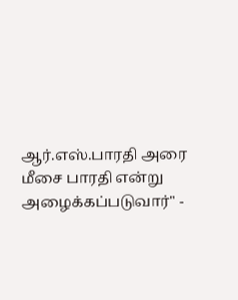ஆர்.எஸ்.பாரதி அரை மீசை பாரதி என்று அழைக்கப்படுவார்" -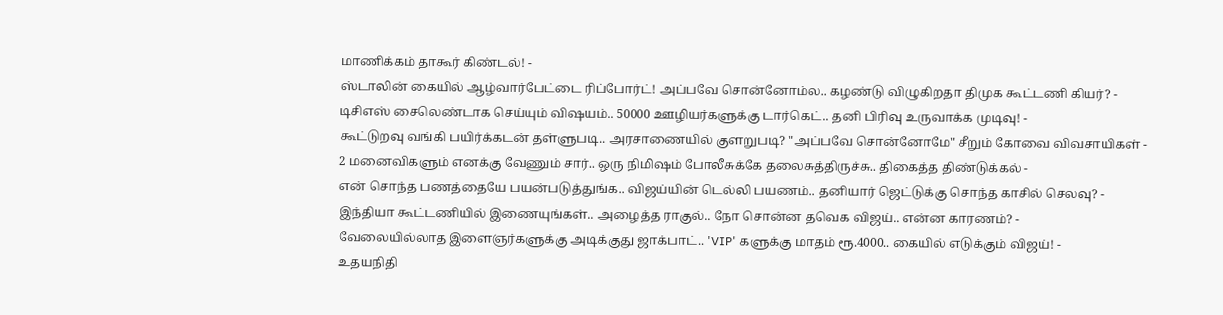மாணிக்கம் தாகூர் கிண்டல்! -
ஸ்டாலின் கையில் ஆழ்வார்பேட்டை ரிப்போர்ட்! அப்பவே சொன்னோம்ல.. கழண்டு விழுகிறதா திமுக கூட்டணி கியர்? -
டிசிஎஸ் சைலெண்டாக செய்யும் விஷயம்.. 50000 ஊழியர்களுக்கு டார்கெட்.. தனி பிரிவு உருவாக்க முடிவு! -
கூட்டுறவு வங்கி பயிர்க்கடன் தள்ளுபடி.. அரசாணையில் குளறுபடி? "அப்பவே சொன்னோமே" சீறும் கோவை விவசாயிகள் -
2 மனைவிகளும் எனக்கு வேணும் சார்.. ஒரு நிமிஷம் போலீசுக்கே தலைசுத்திருச்சு.. திகைத்த திண்டுக்கல் -
என் சொந்த பணத்தையே பயன்படுத்துங்க.. விஜய்யின் டெல்லி பயணம்.. தனியார் ஜெட்டுக்கு சொந்த காசில் செலவு? -
இந்தியா கூட்டணியில் இணையுங்கள்.. அழைத்த ராகுல்.. நோ சொன்ன தவெக விஜய்.. என்ன காரணம்? -
வேலையில்லாத இளைஞர்களுக்கு அடிக்குது ஜாக்பாட்.. 'VIP' களுக்கு மாதம் ரூ.4000.. கையில் எடுக்கும் விஜய்! -
உதயநிதி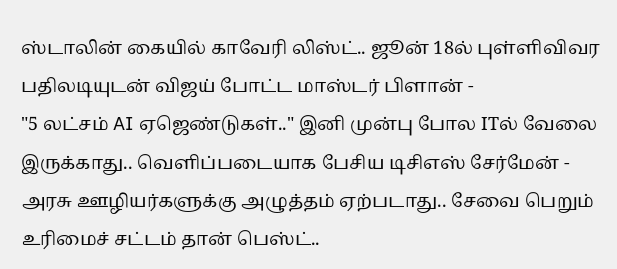ஸ்டாலின் கையில் காவேரி லிஸ்ட்.. ஜூன் 18ல் புள்ளிவிவர பதிலடியுடன் விஜய் போட்ட மாஸ்டர் பிளான் -
"5 லட்சம் AI ஏஜெண்டுகள்.." இனி முன்பு போல ITல் வேலை இருக்காது.. வெளிப்படையாக பேசிய டிசிஎஸ் சேர்மேன் -
அரசு ஊழியர்களுக்கு அழுத்தம் ஏற்படாது.. சேவை பெறும் உரிமைச் சட்டம் தான் பெஸ்ட்..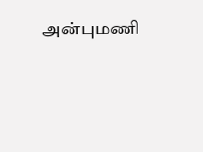அன்புமணி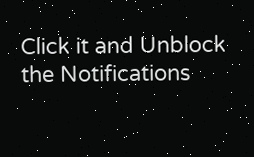Click it and Unblock the Notifications